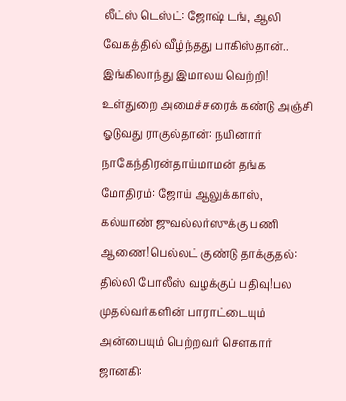லீட்ஸ் டெஸ்ட்: ஜோஷ் டங், ஆலி வேகத்தில் வீழ்ந்தது பாகிஸ்தான்.. இங்கிலாந்து இமாலய வெற்றி! உள்துறை அமைச்சரைக் கண்டு அஞ்சி ஓடுவது ராகுல்தான்: நயினார் நாகேந்திரன்தாய்மாமன் தங்க மோதிரம்: ஜோய் ஆலுக்காஸ், கல்யாண் ஜுவல்லர்ஸுக்கு பணி ஆணை!பெல்லட் குண்டு தாக்குதல்: தில்லி போலீஸ் வழக்குப் பதிவு!பல முதல்வர்களின் பாராட்டையும் அன்பையும் பெற்றவர் சௌகார் ஜானகி: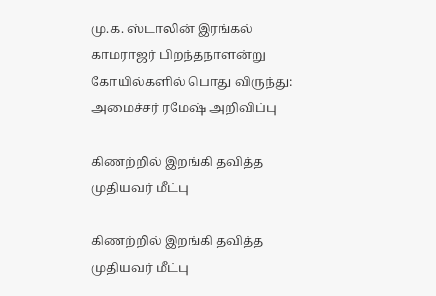மு.க. ஸ்டாலின் இரங்கல் காமராஜர் பிறந்தநாளன்று கோயில்களில் பொது விருந்து: அமைச்சர் ரமேஷ் அறிவிப்பு

கிணற்றில் இறங்கி தவித்த முதியவர் மீட்பு

கிணற்றில் இறங்கி தவித்த முதியவர் மீட்பு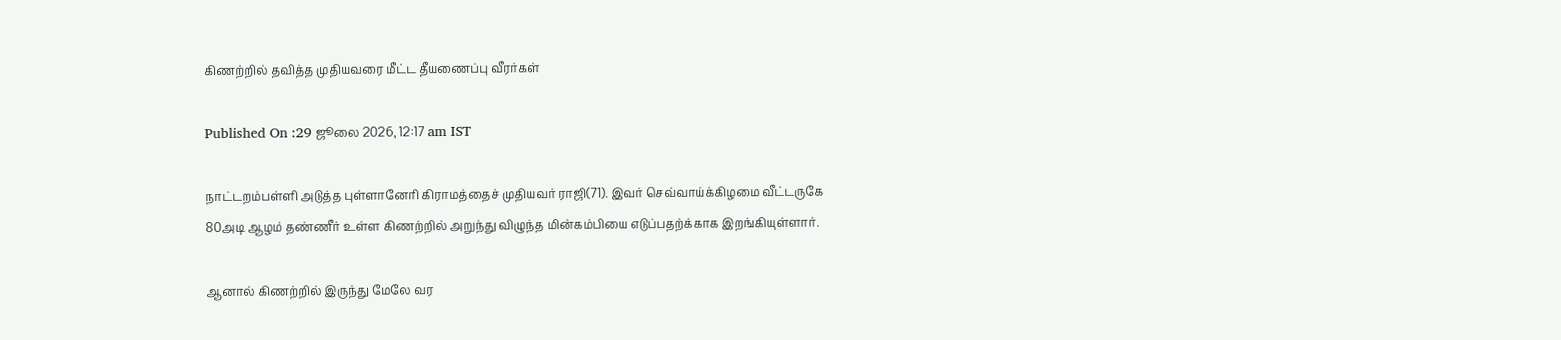கிணற்றில் தவித்த முதியவரை மீட்ட தீயணைப்பு வீரர்கள்

Published On :29 ஜூலை 2026, 12:17 am IST

நாட்டறம்பள்ளி அடுத்த புள்ளானேரி கிராமத்தைச் முதியவர் ராஜி(71). இவர் செவ்வாய்க்கிழமை வீட்டருகே 80அடி ஆழம் தண்ணீர் உள்ள கிணற்றில் அறுந்து விழுந்த மின்கம்பியை எடுப்பதற்க்காக இறங்கியுள்ளார்.

ஆனால் கிணற்றில் இருந்து மேலே வர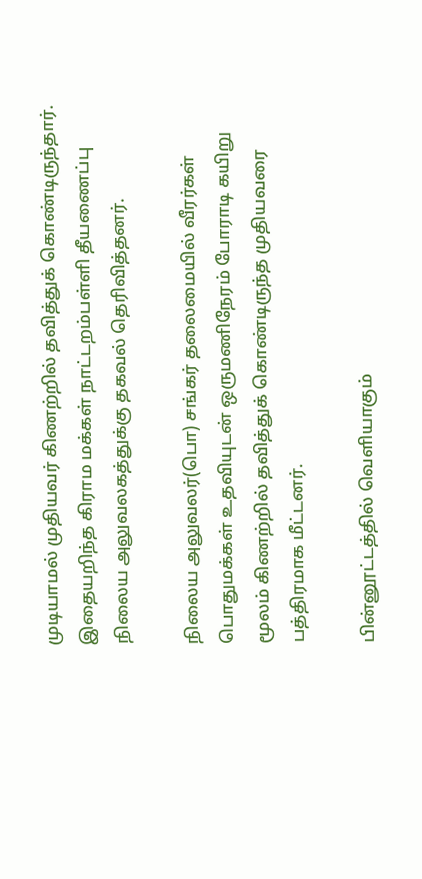முடியாமல் முதியவர் கிணற்றில் தவித்துக் கொண்டிருந்தார். இதையறிந்த கிராம மக்கள் நாட்டறம்பள்ளி தீயணைப்பு நிலைய அலுவலகத்துக்கு தகவல் தெரிவித்தனர்.

நிலைய அலுவலர்(பொ) சங்கர் தலைமையில் வீரர்கள் பொதுமக்கள் உதவியுடன் ஒருமணிநேரம் போராடி கயிறு மூலம் கிணற்றில் தவித்துக் கொண்டிருந்த முதியவரை பத்திரமாக மீட்டனர்.

பின்னூட்டத்தில் வெளியாகும்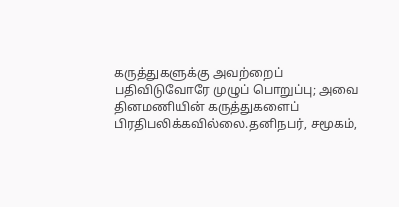கருத்துகளுக்கு அவற்றைப் பதிவிடுவோரே முழுப் பொறுப்பு; அவை தினமணியின் கருத்துகளைப் பிரதிபலிக்கவில்லை.தனிநபர், சமூகம்,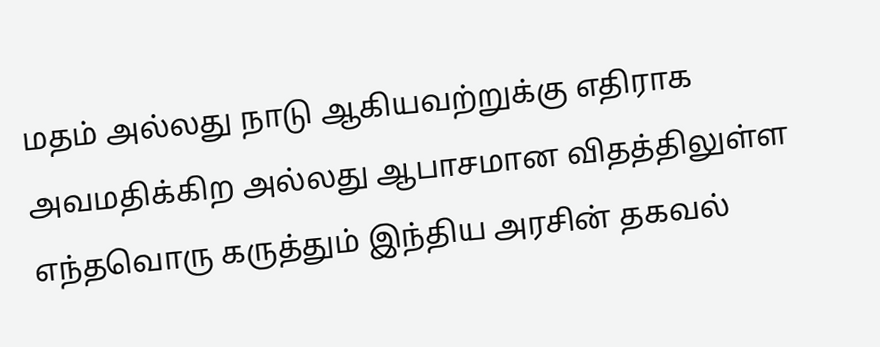மதம் அல்லது நாடு ஆகியவற்றுக்கு எதிராக அவமதிக்கிற அல்லது ஆபாசமான விதத்திலுள்ள எந்தவொரு கருத்தும் இந்திய அரசின் தகவல்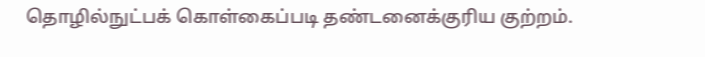தொழில்நுட்பக் கொள்கைப்படி தண்டனைக்குரிய குற்றம்.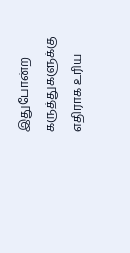இதுபோன்ற கருத்துகளுக்கு எதிராக உரிய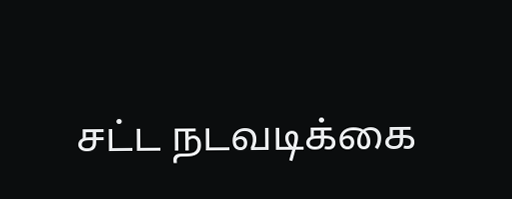சட்ட நடவடிக்கை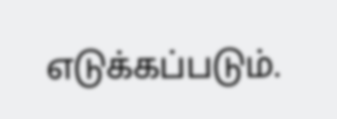எடுக்கப்படும்.